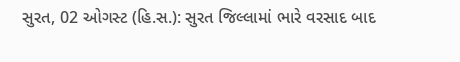સુરત, 02 ઓગસ્ટ (હિ.સ.): સુરત જિલ્લામાં ભારે વરસાદ બાદ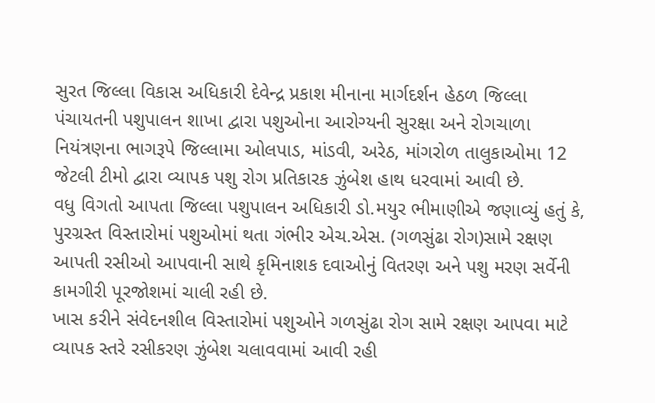સુરત જિલ્લા વિકાસ અધિકારી દેવેન્દ્ર પ્રકાશ મીનાના માર્ગદર્શન હેઠળ જિલ્લા પંચાયતની પશુપાલન શાખા દ્વારા પશુઓના આરોગ્યની સુરક્ષા અને રોગચાળા નિયંત્રણના ભાગરૂપે જિલ્લામા ઓલપાડ, માંડવી, અરેઠ, માંગરોળ તાલુકાઓમા 12 જેટલી ટીમો દ્વારા વ્યાપક પશુ રોગ પ્રતિકારક ઝુંબેશ હાથ ધરવામાં આવી છે.
વધુ વિગતો આપતા જિલ્લા પશુપાલન અધિકારી ડો.મયુર ભીમાણીએ જણાવ્યું હતું કે, પુરગ્રસ્ત વિસ્તારોમાં પશુઓમાં થતા ગંભીર એચ.એસ. (ગળસુંઢા રોગ)સામે રક્ષણ આપતી રસીઓ આપવાની સાથે કૃમિનાશક દવાઓનું વિતરણ અને પશુ મરણ સર્વેની કામગીરી પૂરજોશમાં ચાલી રહી છે.
ખાસ કરીને સંવેદનશીલ વિસ્તારોમાં પશુઓને ગળસુંઢા રોગ સામે રક્ષણ આપવા માટે વ્યાપક સ્તરે રસીકરણ ઝુંબેશ ચલાવવામાં આવી રહી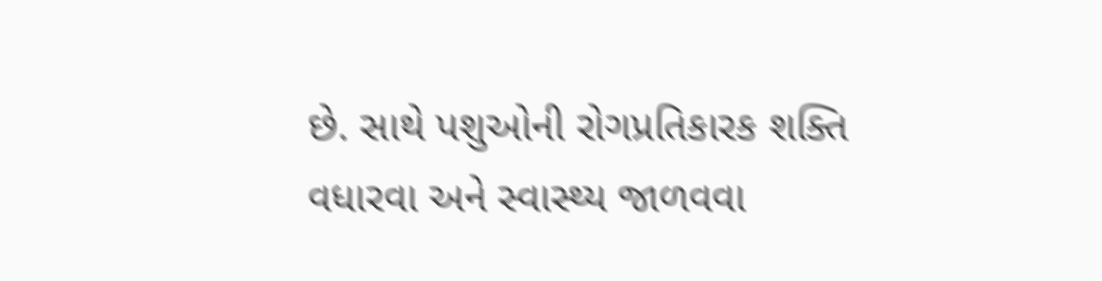છે. સાથે પશુઓની રોગપ્રતિકારક શક્તિ વધારવા અને સ્વાસ્થ્ય જાળવવા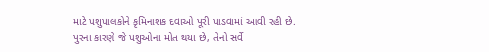માટે પશુપાલકોને કૃમિનાશક દવાઓ પૂરી પાડવામાં આવી રહી છે.
પુરના કારણે જે પશુઓના મોત થયા છે, તેનો સર્વે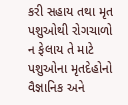કરી સહાય તથા મૃત પશુઓથી રોગચાળો ન ફેલાય તે માટે પશુઓના મૃતદેહોનો વૈજ્ઞાનિક અને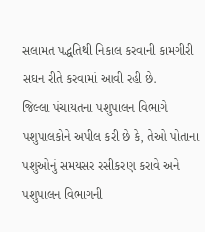સલામત પદ્ધતિથી નિકાલ કરવાની કામગીરી સઘન રીતે કરવામાં આવી રહી છે.
જિલ્લા પંચાયતના પશુપાલન વિભાગે પશુપાલકોને અપીલ કરી છે કે, તેઓ પોતાના પશુઓનું સમયસર રસીકરણ કરાવે અને પશુપાલન વિભાગની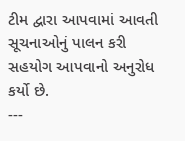ટીમ દ્વારા આપવામાં આવતી સૂચનાઓનું પાલન કરી સહયોગ આપવાનો અનુરોધ કર્યો છે.
---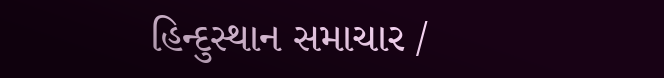હિન્દુસ્થાન સમાચાર /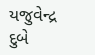યજુવેન્દ્ર દુબે